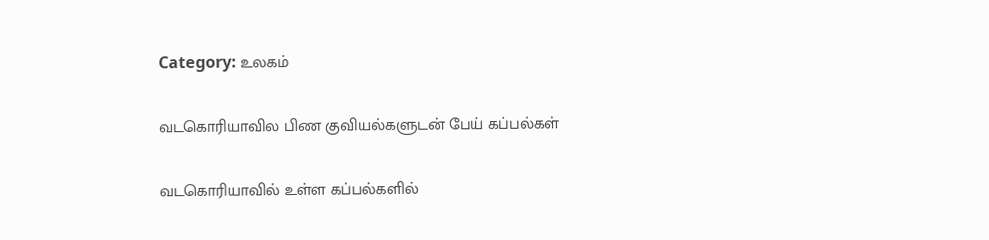Category: உலகம்

வடகொரியாவில பிண குவியல்களுடன் பேய் கப்பல்கள்

வடகொரியாவில் உள்ள கப்பல்களில்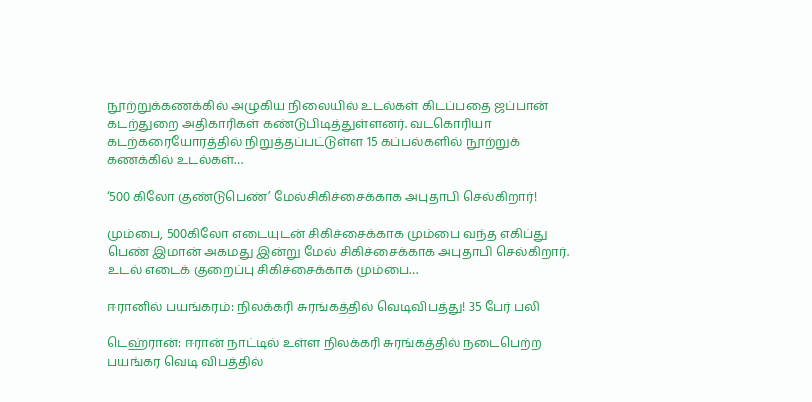நூற்றுக்கணக்கில் அழுகிய நிலையில் உடல்கள் கிடப்பதை ஜப்பான் கடற்துறை அதிகாரிகள் கண்டுபிடித்துள்ளனர். வடகொரியா கடற்கரையோரத்தில் நிறுத்தப்பட்டுள்ள 15 கப்பல்களில் நூற்றுக் கணக்கில் உடல்கள்…

‘500 கிலோ குண்டுபெண்’ மேல்சிகிச்சைக்காக அபுதாபி செல்கிறார்!

மும்பை, 500கிலோ எடையுடன் சிகிச்சைக்காக மும்பை வந்த எகிப்து பெண் இமான் அகமது இன்று மேல் சிகிச்சைக்காக அபுதாபி செல்கிறார். உடல் எடைக் குறைப்பு சிகிச்சைக்காக மும்பை…

ஈரானில் பயங்கரம்: நிலக்கரி சுரங்கத்தில் வெடிவிபத்து! 35 பேர் பலி

டெஹ்ரான்: ஈரான் நாட்டில் உள்ள நிலக்கரி சுரங்கத்தில் நடைபெற்ற பயங்கர வெடி விபத்தில்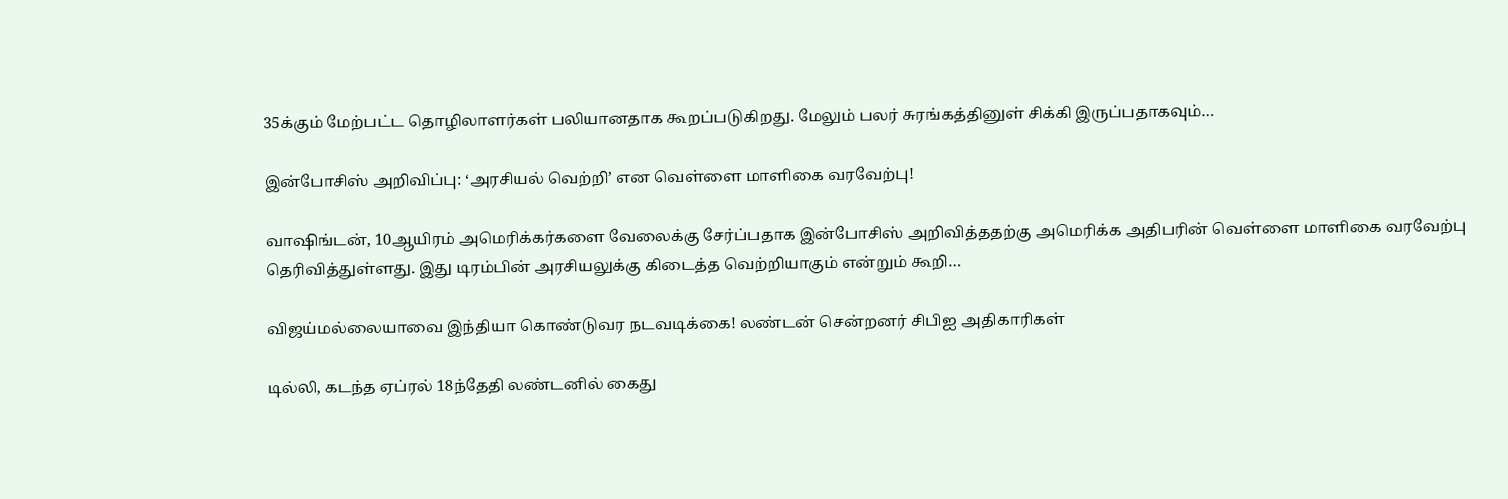35க்கும் மேற்பட்ட தொழிலாளர்கள் பலியானதாக கூறப்படுகிறது. மேலும் பலர் சுரங்கத்தினுள் சிக்கி இருப்பதாகவும்…

இன்போசிஸ் அறிவிப்பு: ‘அரசியல் வெற்றி’ என வெள்ளை மாளிகை வரவேற்பு!

வாஷிங்டன், 10ஆயிரம் அமெரிக்கர்களை வேலைக்கு சேர்ப்பதாக இன்போசிஸ் அறிவித்ததற்கு அமெரிக்க அதிபரின் வெள்ளை மாளிகை வரவேற்பு தெரிவித்துள்ளது. இது டிரம்பின் அரசியலுக்கு கிடைத்த வெற்றியாகும் என்றும் கூறி…

விஜய்மல்லையாவை இந்தியா கொண்டுவர நடவடிக்கை! லண்டன் சென்றனர் சிபிஐ அதிகாரிகள்

டில்லி, கடந்த ஏப்ரல் 18ந்தேதி லண்டனில் கைது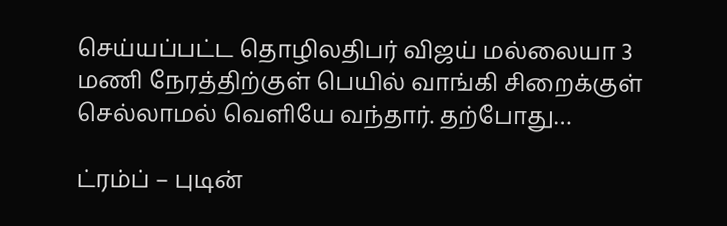செய்யப்பட்ட தொழிலதிபர் விஜய் மல்லையா 3 மணி நேரத்திற்குள் பெயில் வாங்கி சிறைக்குள் செல்லாமல் வெளியே வந்தார். தற்போது…

ட்ரம்ப் – புடின்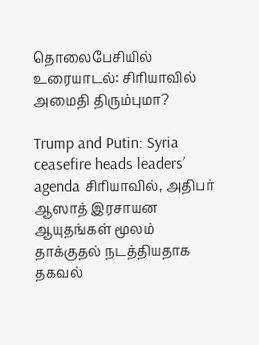தொலைபேசியில் உரையாடல்: சிரியாவில் அமைதி திரும்புமா?

Trump and Putin: Syria ceasefire heads leaders’ agenda சிரியாவில், அதிபர் ஆஸாத் இரசாயன ஆயுதங்கள் மூலம் தாக்குதல் நடத்தியதாக தகவல்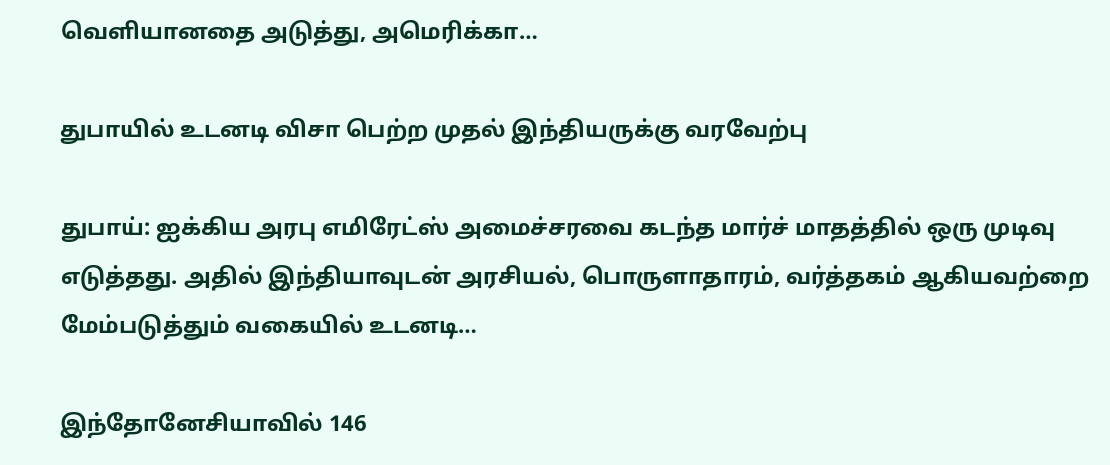வெளியானதை அடுத்து, அமெரிக்கா…

துபாயில் உடனடி விசா பெற்ற முதல் இந்தியருக்கு வரவேற்பு

துபாய்: ஐக்கிய அரபு எமிரேட்ஸ் அமைச்சரவை கடந்த மார்ச் மாதத்தில் ஒரு முடிவு எடுத்தது. அதில் இந்தியாவுடன் அரசியல், பொருளாதாரம், வர்த்தகம் ஆகியவற்றை மேம்படுத்தும் வகையில் உடனடி…

இந்தோனேசியாவில் 146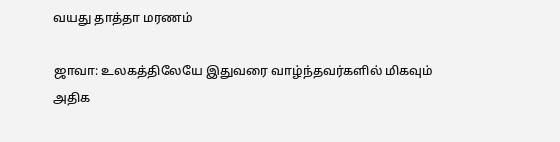வயது தாத்தா மரணம்

ஜாவா: உலகத்திலேயே இதுவரை வாழ்ந்தவர்களில் மிகவும் அதிக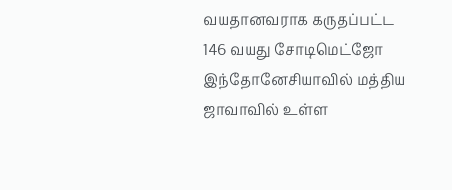வயதானவராக கருதப்பட்ட 146 வயது சோடிமெட்ஜோ இந்தோனேசியாவில் மத்திய ஜாவாவில் உள்ள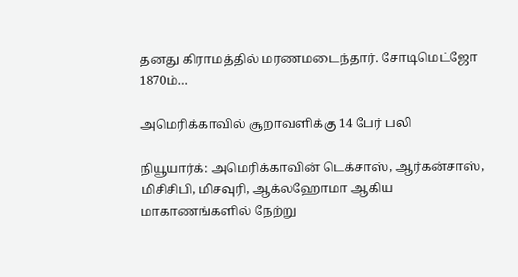தனது கிராமத்தில் மரணமடைந்தார். சோடிமெட்ஜோ 1870ம்…

அமெரிக்காவில் சூறாவளிக்கு 14 பேர் பலி

நியூயார்க்: அமெரிக்காவின் டெக்சாஸ், ஆர்கன்சாஸ், மிசிசிபி, மிசவுரி, ஆக்லஹோமா ஆகிய மாகாணங்களில் நேற்று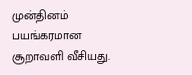முன்தினம் பயங்கரமான சூறாவளி வீசியது.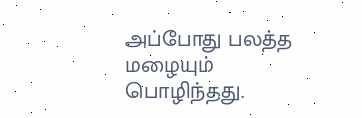அப்போது பலத்த மழையும் பொழிந்தது.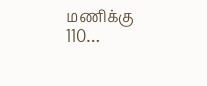மணிக்கு 110…